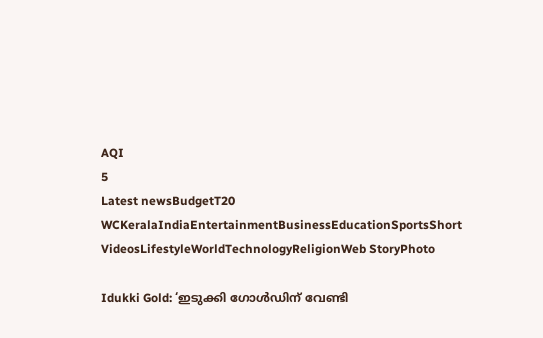AQI
5
Latest newsBudgetT20 WCKeralaIndiaEntertainmentBusinessEducationSportsShort VideosLifestyleWorldTechnologyReligionWeb StoryPhoto

Idukki Gold: ‘ഇടുക്കി ഗോൾഡിന് വേണ്ടി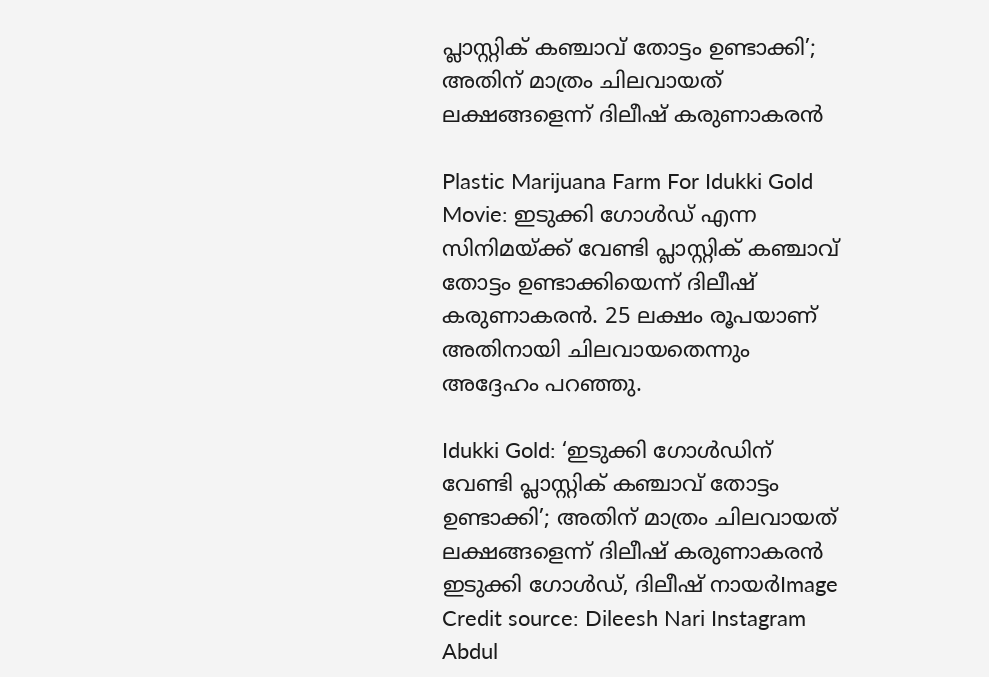പ്ലാസ്റ്റിക് കഞ്ചാവ് തോട്ടം ഉണ്ടാക്കി’; അതിന് മാത്രം ചിലവായത് ലക്ഷങ്ങളെന്ന് ദിലീഷ് കരുണാകരൻ

Plastic Marijuana Farm For Idukki Gold Movie: ഇടുക്കി ഗോൾഡ് എന്ന സിനിമയ്ക്ക് വേണ്ടി പ്ലാസ്റ്റിക് കഞ്ചാവ് തോട്ടം ഉണ്ടാക്കിയെന്ന് ദിലീഷ് കരുണാകരൻ. 25 ലക്ഷം രൂപയാണ് അതിനായി ചിലവായതെന്നും അദ്ദേഹം പറഞ്ഞു.

Idukki Gold: ‘ഇടുക്കി ഗോൾഡിന് വേണ്ടി പ്ലാസ്റ്റിക് കഞ്ചാവ് തോട്ടം ഉണ്ടാക്കി’; അതിന് മാത്രം ചിലവായത് ലക്ഷങ്ങളെന്ന് ദിലീഷ് കരുണാകരൻ
ഇടുക്കി ഗോൾഡ്, ദിലീഷ് നായർImage Credit source: Dileesh Nari Instagram
Abdul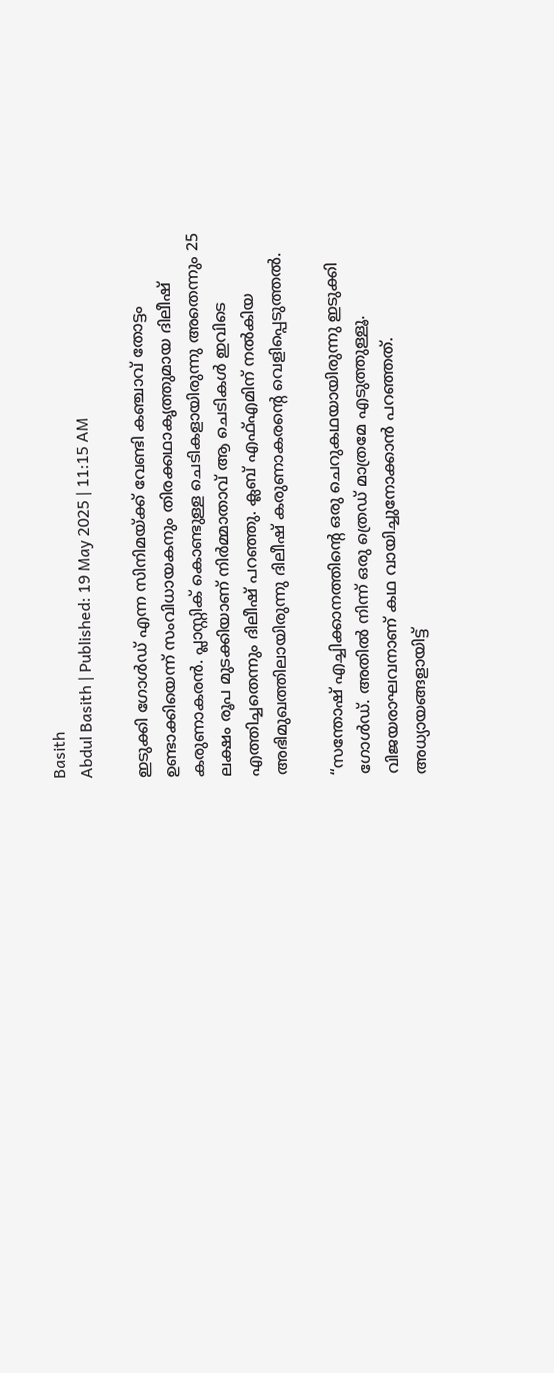Basith
Abdul Basith | Published: 19 May 2025 | 11:15 AM

ഇടുക്കി ഗോൾഡ് എന്ന സിനിമയ്ക്ക് വേണ്ടി കഞ്ചാവ് തോട്ടം ഉണ്ടാക്കിയെന്ന് സംവിധായകനും തിരക്കഥാകൃത്തുമായ ദിലീഷ് കരുണാകരൻ. പ്ലാസ്റ്റിക് കൊണ്ടുള്ള ചെടികളായിരുന്നു അതെന്നും 25 ലക്ഷം രൂപ മുടക്കിയാണ് നിർമ്മാതാവ് ആ ചെടികൾ ഇവിടെ എത്തിച്ചതെന്നും ദിലീഷ് പറഞ്ഞു. ക്ലബ് എഫ്എമിന് നൽകിയ അഭിമുഖത്തിലായിരുന്നു ദിലീഷ് കരുണാകരൻ്റെ വെളിപ്പെടുത്തൽ.

“സന്തോഷ് എച്ചിക്കാനത്തിൻ്റെ ഒരു ചെറുകഥയായിരുന്നു ഇടുക്കി ഗോൾഡ്. അതിൽ നിന്ന് ഒരു ത്രെഡ് മാത്രമേ എടുത്തുള്ളൂ. വിജയരാഘവനാണ് കഥ വായിച്ചുനോക്കാൻ പറഞ്ഞത്. അധ്യായങ്ങളായിട്ട്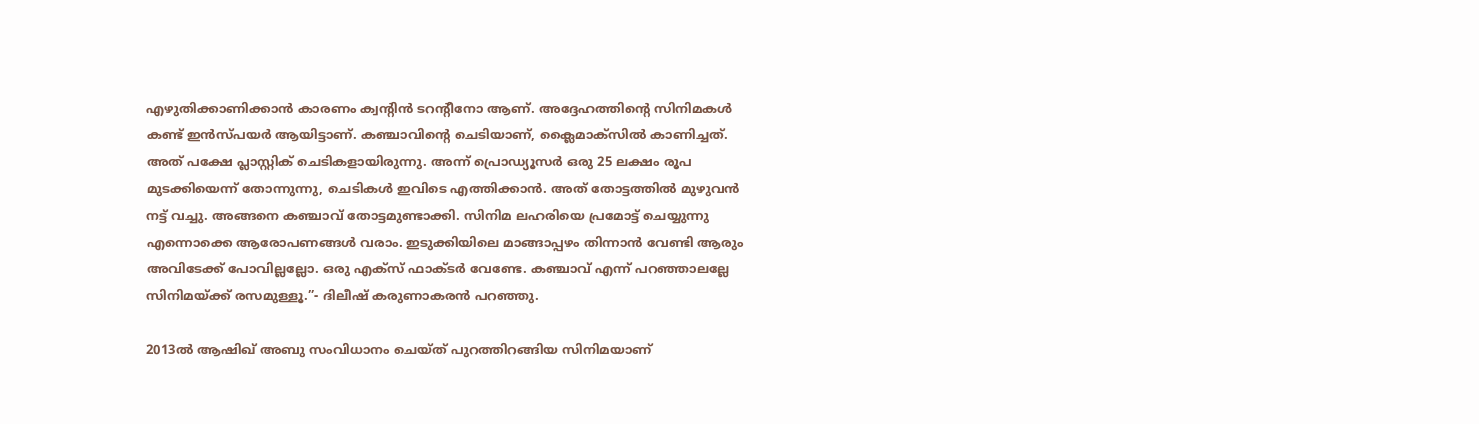എഴുതിക്കാണിക്കാൻ കാരണം ക്വൻ്റിൻ ടറൻ്റീനോ ആണ്. അദ്ദേഹത്തിൻ്റെ സിനിമകൾ കണ്ട് ഇൻസ്പയർ ആയിട്ടാണ്. കഞ്ചാവിൻ്റെ ചെടിയാണ്, ക്ലൈമാക്സിൽ കാണിച്ചത്. അത് പക്ഷേ പ്ലാസ്റ്റിക് ചെടികളായിരുന്നു. അന്ന് പ്രൊഡ്യൂസർ ഒരു 25 ലക്ഷം രൂപ മുടക്കിയെന്ന് തോന്നുന്നു, ചെടികൾ ഇവിടെ എത്തിക്കാൻ. അത് തോട്ടത്തിൽ മുഴുവൻ നട്ട് വച്ചു. അങ്ങനെ കഞ്ചാവ് തോട്ടമുണ്ടാക്കി. സിനിമ ലഹരിയെ പ്രമോട്ട് ചെയ്യുന്നു എന്നൊക്കെ ആരോപണങ്ങൾ വരാം. ഇടുക്കിയിലെ മാങ്ങാപ്പഴം തിന്നാൻ വേണ്ടി ആരും അവിടേക്ക് പോവില്ലല്ലോ. ഒരു എക്സ് ഫാക്ടർ വേണ്ടേ. കഞ്ചാവ് എന്ന് പറഞ്ഞാലല്ലേ സിനിമയ്ക്ക് രസമുള്ളൂ.”- ദിലീഷ് കരുണാകരൻ പറഞ്ഞു.

2013ൽ ആഷിഖ് അബു സംവിധാനം ചെയ്ത് പുറത്തിറങ്ങിയ സിനിമയാണ്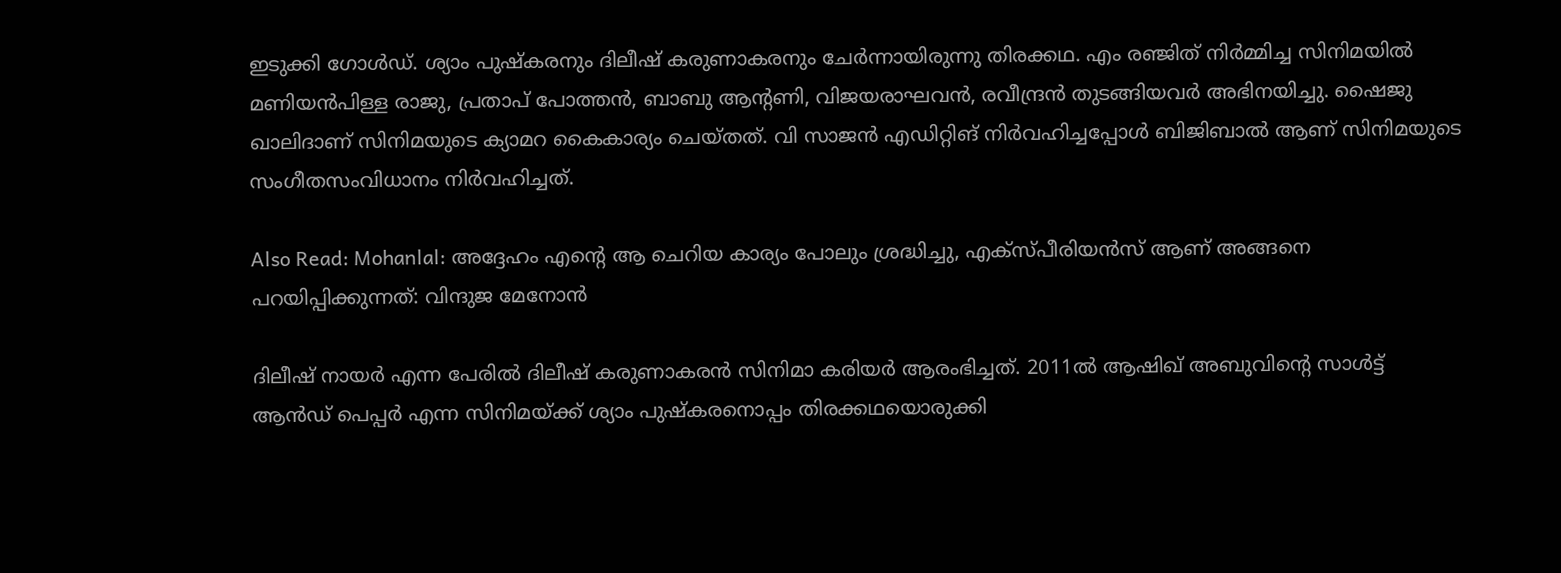ഇടുക്കി ഗോൾഡ്. ശ്യാം പുഷ്കരനും ദിലീഷ് കരുണാകരനും ചേർന്നായിരുന്നു തിരക്കഥ. എം രഞ്ജിത് നിർമ്മിച്ച സിനിമയിൽ മണിയൻപിള്ള രാജു, പ്രതാപ് പോത്തൻ, ബാബു ആൻ്റണി, വിജയരാഘവൻ, രവീന്ദ്രൻ തുടങ്ങിയവർ അഭിനയിച്ചു. ഷൈജു ഖാലിദാണ് സിനിമയുടെ ക്യാമറ കൈകാര്യം ചെയ്തത്. വി സാജൻ എഡിറ്റിങ് നിർവഹിച്ചപ്പോൾ ബിജിബാൽ ആണ് സിനിമയുടെ സംഗീതസംവിധാനം നിർവഹിച്ചത്.

Also Read: Mohanlal: അദ്ദേഹം എന്റെ ആ ചെറിയ കാര്യം പോലും ശ്രദ്ധിച്ചു, എക്‌സ്പീരിയന്‍സ് ആണ് അങ്ങനെ പറയിപ്പിക്കുന്നത്: വിന്ദുജ മേനോന്‍

ദിലീഷ് നായർ എന്ന പേരിൽ ദിലീഷ് കരുണാകരൻ സിനിമാ കരിയർ ആരംഭിച്ചത്. 2011ൽ ആഷിഖ് അബുവിൻ്റെ സാൾട്ട് ആൻഡ് പെപ്പർ എന്ന സിനിമയ്ക്ക് ശ്യാം പുഷ്കരനൊപ്പം തിരക്കഥയൊരുക്കി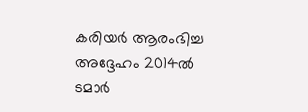കരിയർ ആരംഭിച്ച അദ്ദേഹം 2014ൽ ടമാർ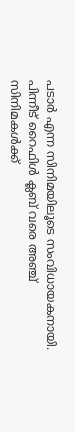പടാർ എന്ന സിനിമയിലൂടെ സംവിധായകനായി. പിന്നീട് റൈഫിൾ ക്ലബ് വരെ അഞ്ച് സിനിമകൾക്ക്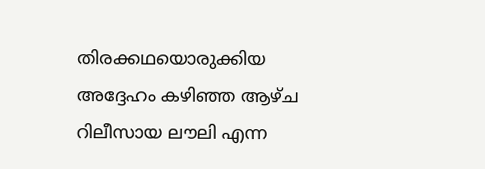തിരക്കഥയൊരുക്കിയ അദ്ദേഹം കഴിഞ്ഞ ആഴ്ച റിലീസായ ലൗലി എന്ന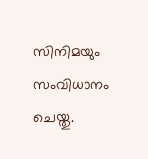സിനിമയും സംവിധാനം ചെയ്തു.